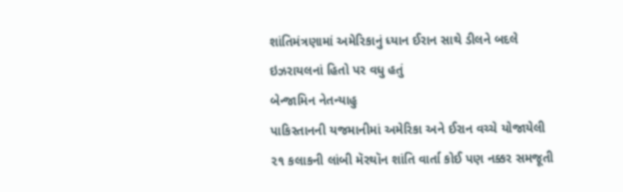શાંતિમંત્રણામાં અમેરિકાનું ધ્યાન ઈરાન સાથે ડીલને બદલે ઇઝરાયલનાં હિતો પર વધુ હતું
બેન્જામિન નેતન્યાહુ
પાકિસ્તાનની યજમાનીમાં અમેરિકા અને ઈરાન વચ્ચે યોજાયેલી ૨૧ કલાકની લાંબી મૅરથૉન શાંતિ વાર્તા કોઈ પણ નક્કર સમજૂતી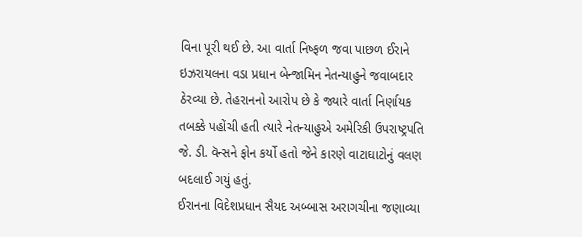વિના પૂરી થઈ છે. આ વાર્તા નિષ્ફળ જવા પાછળ ઈરાને ઇઝરાયલના વડા પ્રધાન બેન્જામિન નેતન્યાહુને જવાબદાર ઠેરવ્યા છે. તેહરાનનો આરોપ છે કે જ્યારે વાર્તા નિર્ણાયક તબક્કે પહોંચી હતી ત્યારે નેતન્યાહુએ અમેરિકી ઉપરાષ્ટ્રપતિ જે. ડી. વૅન્સને ફોન કર્યો હતો જેને કારણે વાટાઘાટોનું વલણ બદલાઈ ગયું હતું.
ઈરાનના વિદેશપ્રધાન સૈયદ અબ્બાસ અરાગચીના જણાવ્યા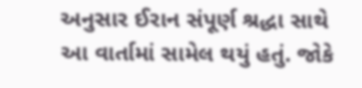અનુસાર ઈરાન સંપૂર્ણ શ્રદ્ધા સાથે આ વાર્તામાં સામેલ થયું હતું. જોકે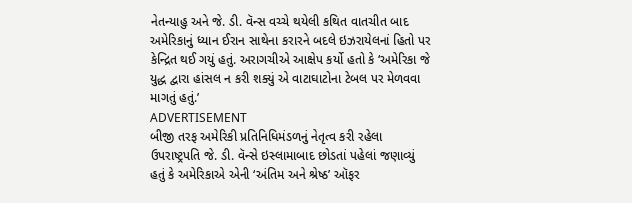નેતન્યાહુ અને જે. ડી. વૅન્સ વચ્ચે થયેલી કથિત વાતચીત બાદ અમેરિકાનું ધ્યાન ઈરાન સાથેના કરારને બદલે ઇઝરાયેલનાં હિતો પર કેન્દ્રિત થઈ ગયું હતું. અરાગચીએ આક્ષેપ કર્યો હતો કે ‘અમેરિકા જે યુદ્ધ દ્વારા હાંસલ ન કરી શક્યું એ વાટાઘાટોના ટેબલ પર મેળવવા માગતું હતું.’
ADVERTISEMENT
બીજી તરફ અમેરિકી પ્રતિનિધિમંડળનું નેતૃત્વ કરી રહેલા ઉપરાષ્ટ્રપતિ જે. ડી. વૅન્સે ઇસ્લામાબાદ છોડતાં પહેલાં જણાવ્યું હતું કે અમેરિકાએ એની ‘અંતિમ અને શ્રેષ્ઠ’ ઑફર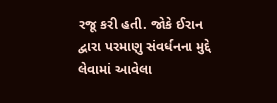રજૂ કરી હતી. જોકે ઈરાન દ્વારા પરમાણુ સંવર્ધનના મુદ્દે લેવામાં આવેલા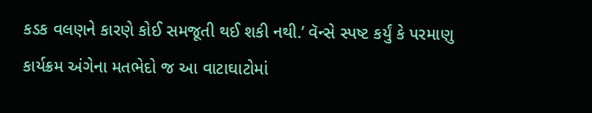કડક વલણને કારણે કોઈ સમજૂતી થઈ શકી નથી.’ વૅન્સે સ્પષ્ટ કર્યું કે પરમાણુ કાર્યક્રમ અંગેના મતભેદો જ આ વાટાઘાટોમાં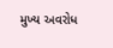મુખ્ય અવરોધ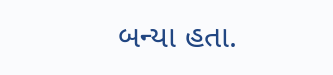બન્યા હતા.